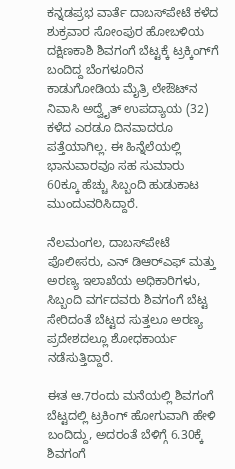ಕನ್ನಡಪ್ರಭ ವಾರ್ತೆ ದಾಬಸ್‍ಪೇಟೆ ಕಳೆದ ಶುಕ್ರವಾರ ಸೋಂಪುರ ಹೋಬಳಿಯ ದಕ್ಷಿಣಕಾಶಿ ಶಿವಗಂಗೆ ಬೆಟ್ಟಕ್ಕೆ ಟ್ರಕ್ಕಿಂಗ್‌ಗೆ ಬಂದಿದ್ದ ಬೆಂಗಳೂರಿನ ಕಾಡುಗೋಡಿಯ ಮೈತ್ರಿ ಲೇಔಟ್‌ನ ನಿವಾಸಿ ಅದ್ವೈತ್ ಉಪದ್ಯಾಯ (32) ಕಳೆದ ಎರಡೂ ದಿನವಾದರೂ ಪತ್ತೆಯಾಗಿಲ್ಲ. ಈ ಹಿನ್ನೆಲೆಯಲ್ಲಿ ಭಾನುವಾರವೂ ಸಹ ಸುಮಾರು 60ಕ್ಕೂ ಹೆಚ್ಚು ಸಿಬ್ಬಂದಿ ಹುಡುಕಾಟ ಮುಂದುವರಿಸಿದ್ದಾರೆ.

ನೆಲಮಂಗಲ, ದಾಬಸ್‍ಪೇಟೆ ಪೊಲೀಸರು, ಎನ್ ಡಿಆರ್‌ಎಫ್ ಮತ್ತು ಅರಣ್ಯ ಇಲಾಖೆಯ ಅಧಿಕಾರಿಗಳು, ಸಿಬ್ಬಂದಿ ವರ್ಗದವರು ಶಿವಗಂಗೆ ಬೆಟ್ಟ ಸೇರಿದಂತೆ ಬೆಟ್ಟದ ಸುತ್ತಲೂ ಅರಣ್ಯ ಪ್ರದೇಶದಲ್ಲೂ ಶೋಧಕಾರ್ಯ ನಡೆಸುತ್ತಿದ್ದಾರೆ.

ಈತ ಆ.7ರಂದು ಮನೆಯಲ್ಲಿ ಶಿವಗಂಗೆ ಬೆಟ್ಟದಲ್ಲಿ ಟ್ರಕಿಂಗ್ ಹೋಗುವಾಗಿ ಹೇಳಿ ಬಂದಿದ್ದು, ಅದರಂತೆ ಬೆಳಿಗ್ಗೆ 6.30ಕ್ಕೆ ಶಿವಗಂಗೆ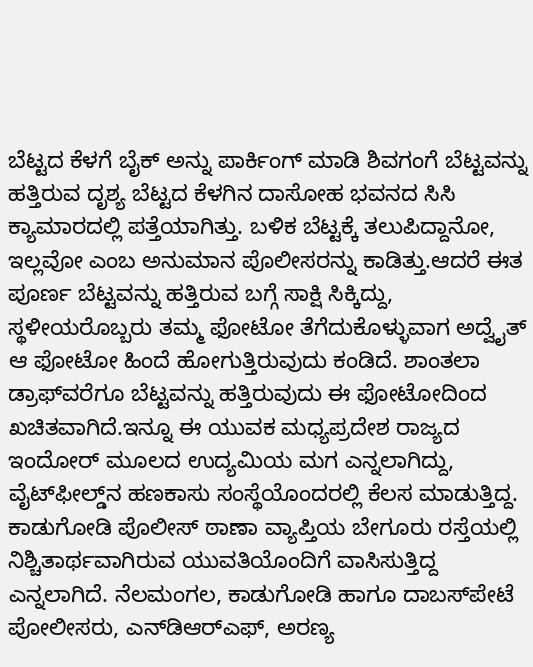ಬೆಟ್ಟದ ಕೆಳಗೆ ಬೈಕ್‌ ಅನ್ನು ಪಾರ್ಕಿಂಗ್ ಮಾಡಿ ಶಿವಗಂಗೆ ಬೆಟ್ಟವನ್ನು ಹತ್ತಿರುವ ದೃಶ್ಯ ಬೆಟ್ಟದ ಕೆಳಗಿನ ದಾಸೋಹ ಭವನದ ಸಿಸಿ ಕ್ಯಾಮಾರದಲ್ಲಿ ಪತ್ತೆಯಾಗಿತ್ತು. ಬಳಿಕ ಬೆಟ್ಟಕ್ಕೆ ತಲುಪಿದ್ದಾನೋ, ಇಲ್ಲವೋ ಎಂಬ ಅನುಮಾನ ಪೊಲೀಸರನ್ನು ಕಾಡಿತ್ತು.ಆದರೆ ಈತ ಪೂರ್ಣ ಬೆಟ್ಟವನ್ನು ಹತ್ತಿರುವ ಬಗ್ಗೆ ಸಾಕ್ಷಿ ಸಿಕ್ಕಿದ್ದು, ಸ್ಥಳೀಯರೊಬ್ಬರು ತಮ್ಮ ಫೋಟೋ ತೆಗೆದುಕೊಳ್ಳುವಾಗ ಅದ್ವೈತ್ ಆ ಫೋಟೋ ಹಿಂದೆ ಹೋಗುತ್ತಿರುವುದು ಕಂಡಿದೆ. ಶಾಂತಲಾ ಡ್ರಾಫ್‌ವರೆಗೂ ಬೆಟ್ಟವನ್ನು ಹತ್ತಿರುವುದು ಈ ಫೋಟೋದಿಂದ ಖಚಿತವಾಗಿದೆ.ಇನ್ನೂ ಈ ಯುವಕ ಮಧ್ಯಪ್ರದೇಶ ರಾಜ್ಯದ ಇಂದೋರ್ ಮೂಲದ ಉದ್ಯಮಿಯ ಮಗ ಎನ್ನಲಾಗಿದ್ದು, ವೈಟ್‍ಫೀಲ್ಡ್‌ನ ಹಣಕಾಸು ಸಂಸ್ಥೆಯೊಂದರಲ್ಲಿ ಕೆಲಸ ಮಾಡುತ್ತಿದ್ದ. ಕಾಡುಗೋಡಿ ಪೊಲೀಸ್‌ ಠಾಣಾ ವ್ಯಾಪ್ತಿಯ ಬೇಗೂರು ರಸ್ತೆಯಲ್ಲಿ ನಿಶ್ಚಿತಾರ್ಥವಾಗಿರುವ ಯುವತಿಯೊಂದಿಗೆ ವಾಸಿಸುತ್ತಿದ್ದ ಎನ್ನಲಾಗಿದೆ. ನೆಲಮಂಗಲ, ಕಾಡುಗೋಡಿ ಹಾಗೂ ದಾಬಸ್‍ಪೇಟೆ ಪೋಲೀಸರು, ಎನ್‌ಡಿಆರ್‌ಎಫ್, ಅರಣ್ಯ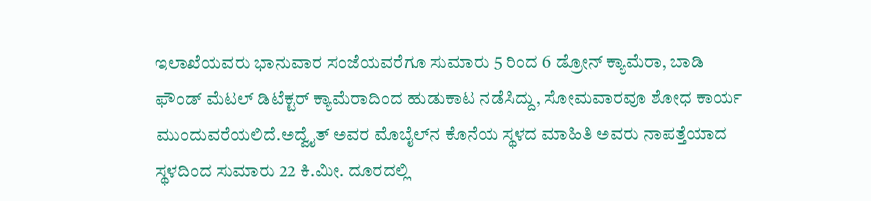ಇಲಾಖೆಯವರು ಭಾನುವಾರ ಸಂಜೆಯವರೆಗೂ ಸುಮಾರು 5 ರಿಂದ 6 ಡ್ರೋನ್‌ ಕ್ಯಾಮೆರಾ, ಬಾಡಿ ಫೌಂಡ್ ಮೆಟಲ್ ಡಿಟೆಕ್ಟರ್ ಕ್ಯಾಮೆರಾದಿಂದ ಹುಡುಕಾಟ ನಡೆಸಿದ್ದು, ಸೋಮವಾರವೂ ಶೋಧ ಕಾರ್ಯ ಮುಂದುವರೆಯಲಿದೆ.ಅದ್ವೈತ್ ಅವರ ಮೊಬೈಲ್‌ನ ಕೊನೆಯ ಸ್ಥಳದ ಮಾಹಿತಿ ಅವರು ನಾಪತ್ತೆಯಾದ ಸ್ಥಳದಿಂದ ಸುಮಾರು 22 ಕಿ.ಮೀ. ದೂರದಲ್ಲಿ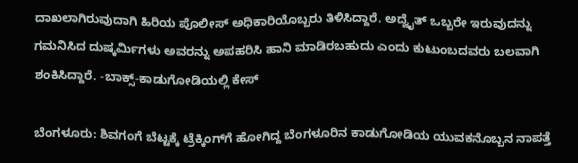ದಾಖಲಾಗಿರುವುದಾಗಿ ಹಿರಿಯ ಪೊಲೀಸ್ ಅಧಿಕಾರಿಯೊಬ್ಬರು ತಿಳಿಸಿದ್ದಾರೆ. ಅದ್ವೈತ್ ಒಬ್ಬರೇ ಇರುವುದನ್ನು ಗಮನಿಸಿದ ದುಷ್ಕರ್ಮಿಗಳು ಅವರನ್ನು ಅಪಹರಿಸಿ ಹಾನಿ ಮಾಡಿರಬಹುದು ಎಂದು ಕುಟುಂಬದವರು ಬಲವಾಗಿ ಶಂಕಿಸಿದ್ದಾರೆ. -ಬಾಕ್ಸ್‌-ಕಾಡುಗೋಡಿಯಲ್ಲಿ ಕೇಸ್‌

ಬೆಂಗಳೂರು: ಶಿವಗಂಗೆ ಬೆಟ್ಟಕ್ಕೆ ಟ್ರೆಕ್ಕಿಂಗ್‌ಗೆ ಹೋಗಿದ್ದ ಬೆಂಗಳೂರಿನ ಕಾಡುಗೋಡಿಯ ಯುವಕನೊಬ್ಬನ ನಾಪತ್ತೆ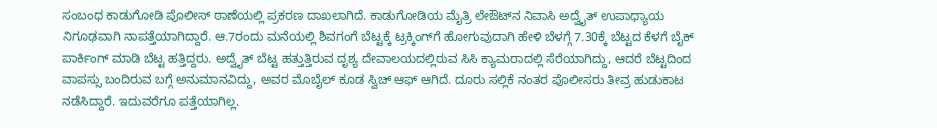ಸಂಬಂಧ ಕಾಡುಗೋಡಿ ಪೊಲೀಸ್‌ ಠಾಣೆಯಲ್ಲಿ ಪ್ರಕರಣ ದಾಖಲಾಗಿದೆ. ಕಾಡುಗೋಡಿಯ ಮೈತ್ರಿ ಲೇಔಟ್‌ನ ನಿವಾಸಿ ಅದ್ವೈತ್‌ ಉಪಾಧ್ಯಾಯ ನಿಗೂಢವಾಗಿ ನಾಪತ್ತೆಯಾಗಿದ್ದಾರೆ. ಆ.7ರಂದು ಮನೆಯಲ್ಲಿ ಶಿವಗಂಗೆ ಬೆಟ್ಟಕ್ಕೆ ಟ್ರಕ್ಕಿಂಗ್‌ಗೆ ಹೋಗುವುದಾಗಿ ಹೇಳಿ ಬೆಳಗ್ಗೆ 7.30ಕ್ಕೆ ಬೆಟ್ಟದ ಕೆಳಗೆ ಬೈಕ್ ಪಾರ್ಕಿಂಗ್ ಮಾಡಿ ಬೆಟ್ಟ ಹತ್ತಿದ್ದರು. ಅದ್ವೈತ್‌ ಬೆಟ್ಟ ಹತ್ತುತ್ತಿರುವ ದೃಶ್ಯ ದೇವಾಲಯದಲ್ಲಿರುವ ಸಿಸಿ ಕ್ಯಾಮರಾದಲ್ಲಿ ಸೆರೆಯಾಗಿದ್ದು, ಆದರೆ ಬೆಟ್ಟದಿಂದ ವಾಪಸ್ಸು ಬಂದಿರುವ ಬಗ್ಗೆ ಅನುಮಾನವಿದ್ದು, ಅವರ ಮೊಬೈಲ್ ಕೂಡ ಸ್ವಿಚ್ ಆಫ್ ಆಗಿದೆ. ದೂರು ಸಲ್ಲಿಕೆ ನಂತರ ಪೊಲೀಸರು ತೀವ್ರ ಹುಡುಕಾಟ ನಡೆಸಿದ್ದಾರೆ. ಇದುವರೆಗೂ ಪತ್ತೆಯಾಗಿಲ್ಲ.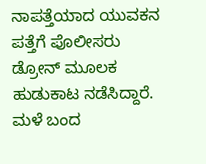ನಾಪತ್ತೆಯಾದ ಯುವಕನ ಪತ್ತೆಗೆ ಪೊಲೀಸರು ಡ್ರೋನ್ ಮೂಲಕ ಹುಡುಕಾಟ ನಡೆಸಿದ್ದಾರೆ. ಮಳೆ ಬಂದ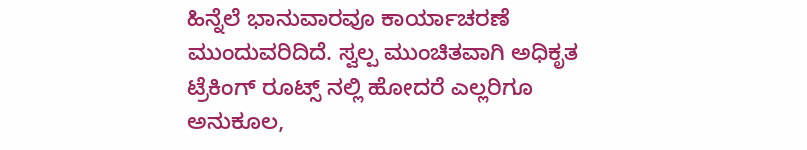ಹಿನ್ನೆಲೆ ಭಾನುವಾರವೂ ಕಾರ್ಯಾಚರಣೆ ಮುಂದುವರಿದಿದೆ. ಸ್ವಲ್ಪ ಮುಂಚಿತವಾಗಿ ಅಧಿಕೃತ ಟ್ರೆಕಿಂಗ್ ರೂಟ್ಸ್ ನಲ್ಲಿ ಹೋದರೆ ಎಲ್ಲರಿಗೂ ಅನುಕೂಲ,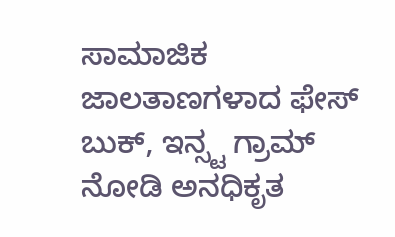ಸಾಮಾಜಿಕ ಜಾಲತಾಣಗಳಾದ ಫೇಸ್ ಬುಕ್, ಇನ್ಸ್ಟ ಗ್ರಾಮ್ ನೋಡಿ ಅನಧಿಕೃತ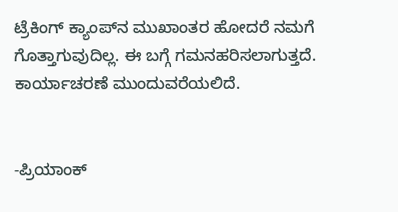ಟ್ರೆಕಿಂಗ್ ಕ್ಯಾಂಪ್‌ನ ಮುಖಾಂತರ ಹೋದರೆ ನಮಗೆ ಗೊತ್ತಾಗುವುದಿಲ್ಲ. ಈ ಬಗ್ಗೆ ಗಮನಹರಿಸಲಾಗುತ್ತದೆ. ಕಾರ್ಯಾಚರಣೆ ಮುಂದುವರೆಯಲಿದೆ.


-ಪ್ರಿಯಾಂಕ್‌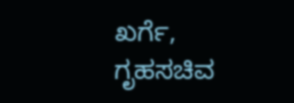ಖರ್ಗೆ, ಗೃಹಸಚಿವ